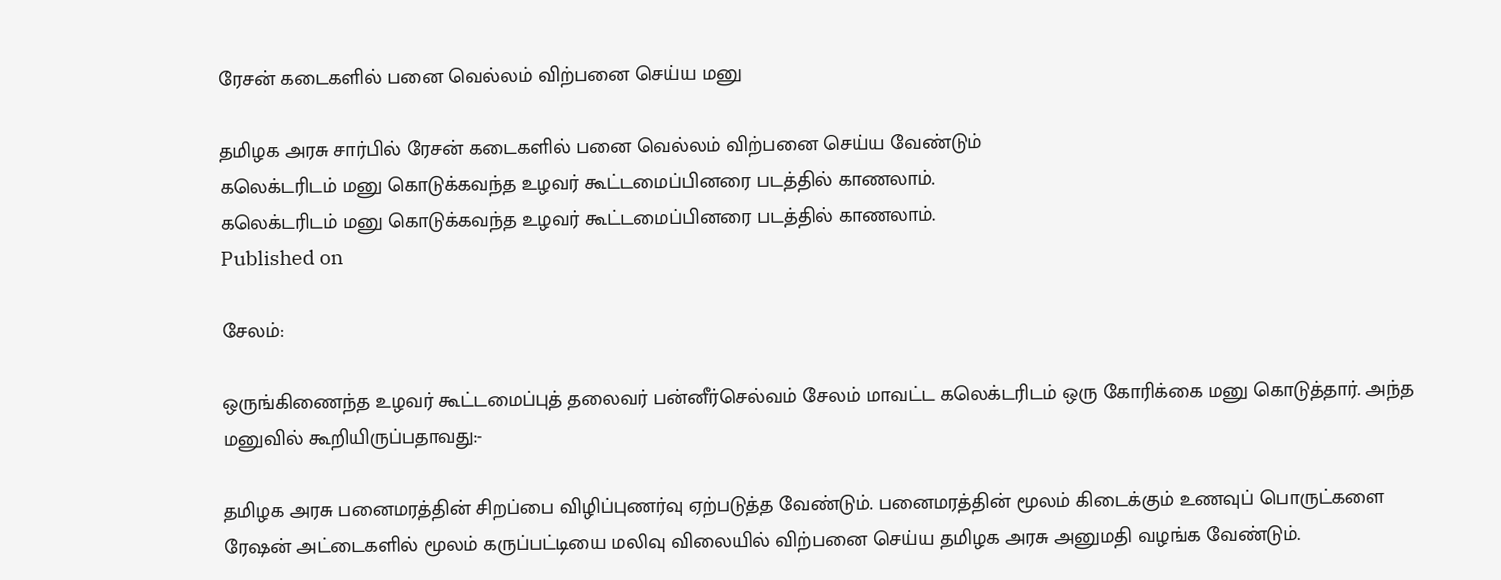ரேசன் கடைகளில் பனை வெல்லம் விற்பனை செய்ய மனு

தமிழக அரசு சார்பில் ரேசன் கடைகளில் பனை வெல்லம் விற்பனை செய்ய வேண்டும்
கலெக்டரிடம் மனு கொடுக்கவந்த உழவர் கூட்டமைப்பினரை படத்தில் காணலாம்.
கலெக்டரிடம் மனு கொடுக்கவந்த உழவர் கூட்டமைப்பினரை படத்தில் காணலாம்.
Published on

சேலம்:

ஒருங்கிணைந்த உழவர் கூட்டமைப்புத் தலைவர் பன்னீர்செல்வம் சேலம் மாவட்ட கலெக்டரிடம் ஒரு கோரிக்கை மனு கொடுத்தார். அந்த மனுவில் கூறியிருப்பதாவது:-

தமிழக அரசு பனைமரத்தின் சிறப்பை விழிப்புணர்வு ஏற்படுத்த வேண்டும். பனைமரத்தின் மூலம் கிடைக்கும் உணவுப் பொருட்களை ரேஷன் அட்டைகளில் மூலம் கருப்பட்டியை மலிவு விலையில் விற்பனை செய்ய தமிழக அரசு அனுமதி வழங்க வேண்டும்.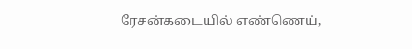ரேசன்கடையில் எண்ணெய்,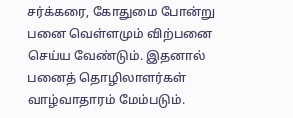சர்க்கரை, கோதுமை போன்று பனை வெள்ளமும் விற்பனை செய்ய வேண்டும். இதனால் பனைத் தொழிலாளர்கள் வாழ்வாதாரம் மேம்படும்.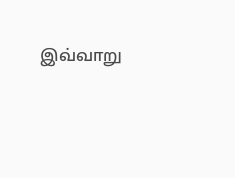இவ்வாறு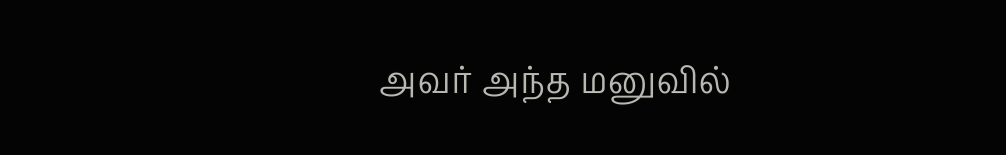அவர் அந்த மனுவில்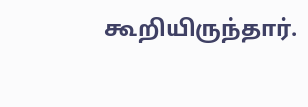கூறியிருந்தார்.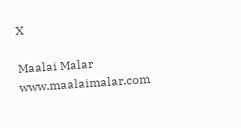X

Maalai Malar
www.maalaimalar.com